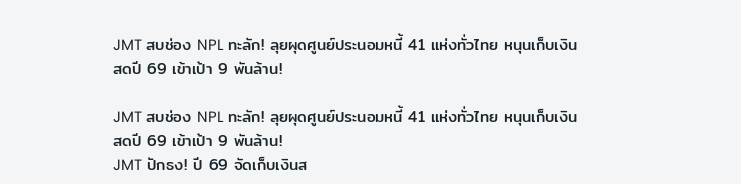JMT สบช่อง NPL ทะลัก! ลุยผุดศูนย์ประนอมหนี้ 41 แห่งทั่วไทย หนุนเก็บเงินสดปี 69 เข้าเป้า 9 พันล้าน!

JMT สบช่อง NPL ทะลัก! ลุยผุดศูนย์ประนอมหนี้ 41 แห่งทั่วไทย หนุนเก็บเงินสดปี 69 เข้าเป้า 9 พันล้าน!
JMT ปักธง! ปี 69 จัดเก็บเงินส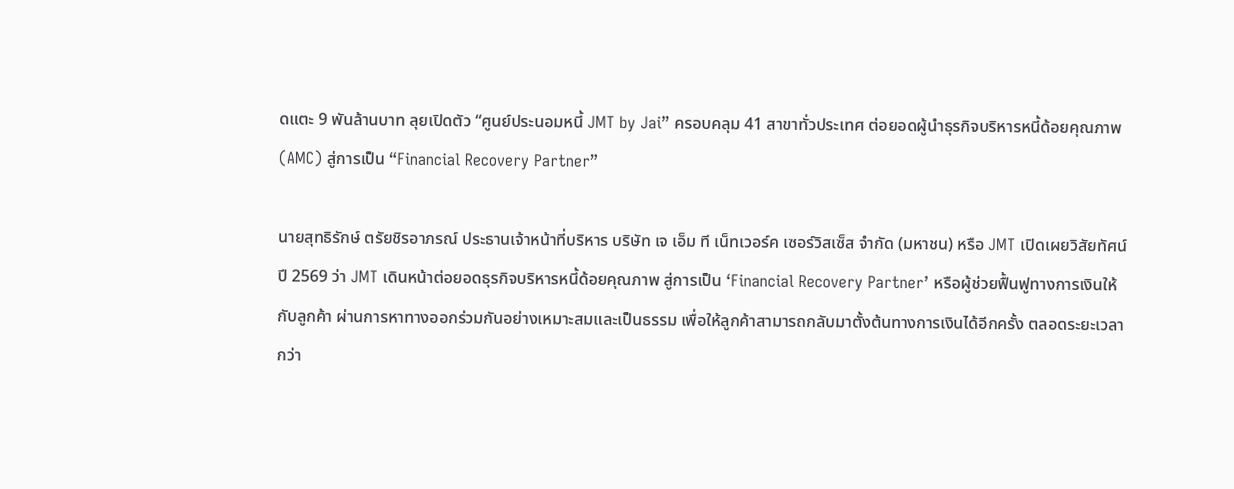ดแตะ 9 พันล้านบาท ลุยเปิดตัว “ศูนย์ประนอมหนี้ JMT by Jai” ครอบคลุม 41 สาขาทั่วประเทศ ต่อยอดผู้นำธุรกิจบริหารหนี้ด้อยคุณภาพ (AMC) สู่การเป็น “Financial Recovery Partner”

นายสุทธิรักษ์ ตรัยชิรอาภรณ์ ประธานเจ้าหน้าที่บริหาร บริษัท เจ เอ็ม ที เน็ทเวอร์ค เซอร์วิสเซ็ส จำกัด (มหาชน) หรือ JMT เปิดเผยวิสัยทัศน์ปี 2569 ว่า JMT เดินหน้าต่อยอดธุรกิจบริหารหนี้ด้อยคุณภาพ สู่การเป็น ‘Financial Recovery Partner’ หรือผู้ช่วยฟื้นฟูทางการเงินให้กับลูกค้า ผ่านการหาทางออกร่วมกันอย่างเหมาะสมและเป็นธรรม เพื่อให้ลูกค้าสามารถกลับมาตั้งต้นทางการเงินได้อีกครั้ง ตลอดระยะเวลากว่า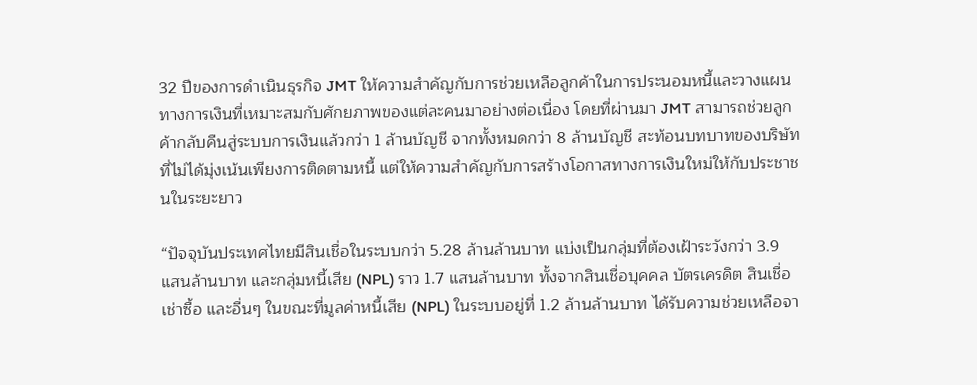32 ปีของการดำเนินธุรกิจ JMT ให้ความสำคัญกับการช่วยเหลือลูกค้าในการประนอมหนี้และวางแผนทางการเงินที่เหมาะสมกับศักยภาพของแต่ละคนมาอย่างต่อเนื่อง โดยที่ผ่านมา JMT สามารถช่วยลูกค้ากลับคืนสู่ระบบการเงินแล้วกว่า 1 ล้านบัญชี จากทั้งหมดกว่า 8 ล้านบัญชี สะท้อนบทบาทของบริษัทที่ไม่ได้มุ่งเน้นเพียงการติดตามหนี้ แต่ให้ความสำคัญกับการสร้างโอกาสทางการเงินใหม่ให้กับประชาชนในระยะยาว

“ปัจจุบันประเทศไทยมีสินเชื่อในระบบกว่า 5.28 ล้านล้านบาท แบ่งเป็นกลุ่มที่ต้องเฝ้าระวังกว่า 3.9 แสนล้านบาท และกลุ่มหนี้เสีย (NPL) ราว 1.7 แสนล้านบาท ทั้งจากสินเชื่อบุคคล บัตรเครดิต สินเชื่อเช่าซื้อ และอื่นๆ ในขณะที่มูลค่าหนี้เสีย (NPL) ในระบบอยู่ที่ 1.2 ล้านล้านบาท ได้รับความช่วยเหลือจา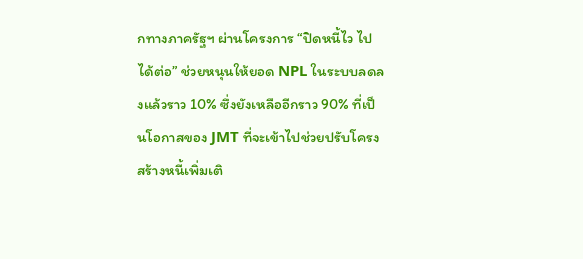กทางภาครัฐฯ ผ่านโครงการ “ปิดหนี้ไว ไปได้ต่อ” ช่วยหนุนให้ยอด NPL ในระบบลดลงแล้วราว 10% ซึ่งยังเหลืออีกราว 90% ที่เป็นโอกาสของ JMT ที่จะเข้าไปช่วยปรับโครงสร้างหนี้เพิ่มเติ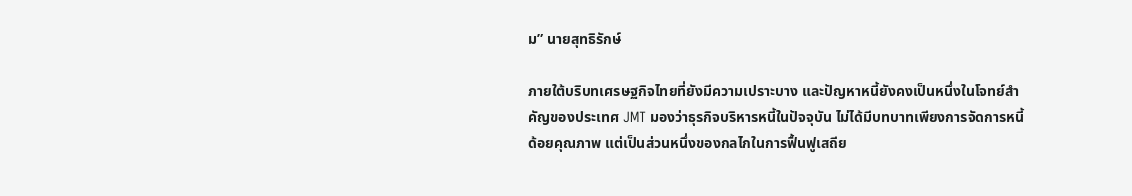ม” นายสุทธิรักษ์

ภายใต้บริบทเศรษฐกิจไทยที่ยังมีความเปราะบาง และปัญหาหนี้ยังคงเป็นหนึ่งในโจทย์สำคัญของประเทศ JMT มองว่าธุรกิจบริหารหนี้ในปัจจุบัน ไม่ได้มีบทบาทเพียงการจัดการหนี้ด้อยคุณภาพ แต่เป็นส่วนหนึ่งของกลไกในการฟื้นฟูเสถีย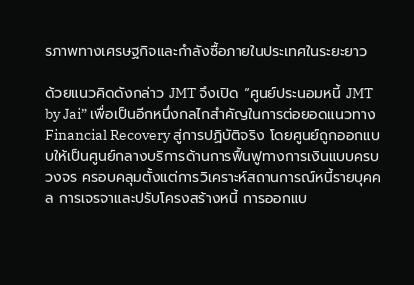รภาพทางเศรษฐกิจและกำลังซื้อภายในประเทศในระยะยาว

ด้วยแนวคิดดังกล่าว JMT จึงเปิด “ศูนย์ประนอมหนี้ JMT by Jai” เพื่อเป็นอีกหนึ่งกลไกสำคัญในการต่อยอดแนวทาง Financial Recovery สู่การปฏิบัติจริง โดยศูนย์ถูกออกแบบให้เป็นศูนย์กลางบริการด้านการฟื้นฟูทางการเงินแบบครบวงจร ครอบคลุมตั้งแต่การวิเคราะห์สถานการณ์หนี้รายบุคคล การเจรจาและปรับโครงสร้างหนี้ การออกแบ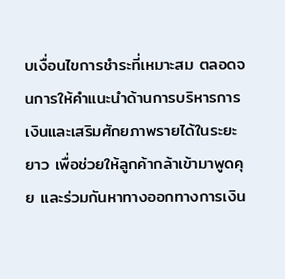บเงื่อนไขการชำระที่เหมาะสม ตลอดจนการให้คำแนะนำด้านการบริหารการเงินและเสริมศักยภาพรายได้ในระยะยาว เพื่อช่วยให้ลูกค้ากล้าเข้ามาพูดคุย และร่วมกันหาทางออกทางการเงิน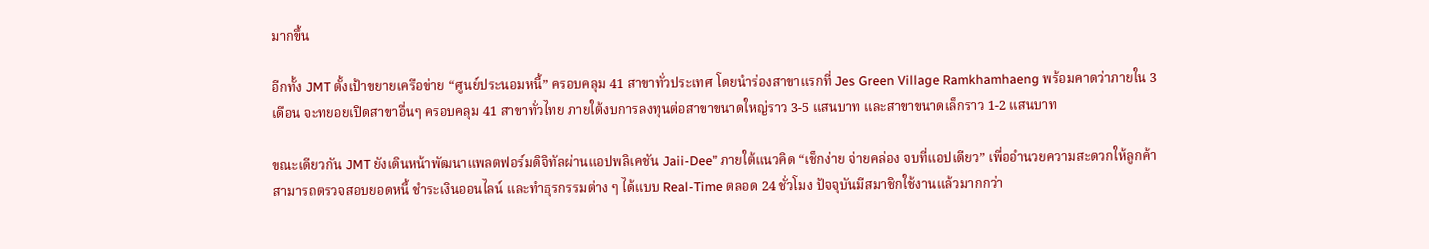มากขึ้น

อีกทั้ง JMT ตั้งเป้าขยายเครือข่าย “ศูนย์ประนอมหนี้” ครอบคลุม 41 สาขาทั่วประเทศ โดยนำร่องสาขาแรกที่ Jes Green Village Ramkhamhaeng พร้อมคาดว่าภายใน 3 เดือน จะทยอยเปิดสาขาอื่นๆ ครอบคลุม 41 สาขาทั่วไทย ภายใต้งบการลงทุนต่อสาขาขนาดใหญ่ราว 3-5 แสนบาท และสาขาขนาดเล็กราว 1-2 แสนบาท

ขณะเดียวกัน JMT ยังเดินหน้าพัฒนาแพลตฟอร์มดิจิทัลผ่านแอปพลิเคชัน Jaii-Dee” ภายใต้แนวคิด “เช็กง่าย จ่ายคล่อง จบที่แอปเดียว” เพื่ออำนวยความสะดวกให้ลูกค้าสามารถตรวจสอบยอดหนี้ ชำระเงินออนไลน์ และทำธุรกรรมต่าง ๆ ได้แบบ Real-Time ตลอด 24 ชั่วโมง ปัจจุบันมีสมาชิกใช้งานแล้วมากกว่า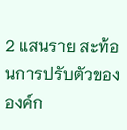2 แสนราย สะท้อนการปรับตัวขององค์ก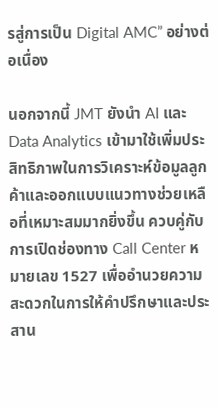รสู่การเป็น Digital AMC” อย่างต่อเนื่อง

นอกจากนี้ JMT ยังนำ AI และ Data Analytics เข้ามาใช้เพิ่มประสิทธิภาพในการวิเคราะห์ข้อมูลลูกค้าและออกแบบแนวทางช่วยเหลือที่เหมาะสมมากยิ่งขึ้น ควบคู่กับการเปิดช่องทาง Call Center หมายเลข 1527 เพื่ออำนวยความสะดวกในการให้คำปรึกษาและประสาน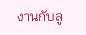งานกับลู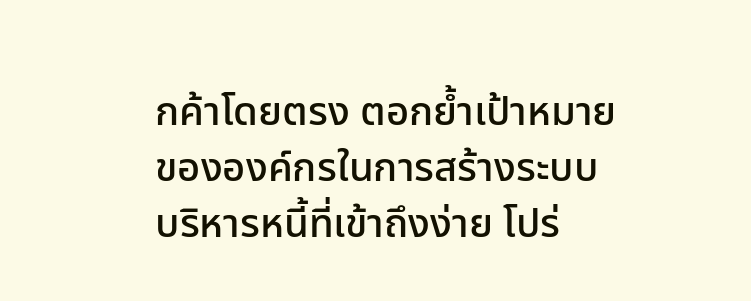กค้าโดยตรง ตอกย้ำเป้าหมายขององค์กรในการสร้างระบบบริหารหนี้ที่เข้าถึงง่าย โปร่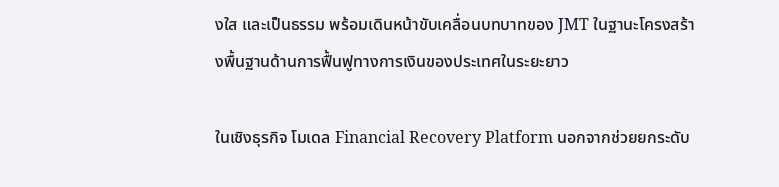งใส และเป็นธรรม พร้อมเดินหน้าขับเคลื่อนบทบาทของ JMT ในฐานะโครงสร้างพื้นฐานด้านการฟื้นฟูทางการเงินของประเทศในระยะยาว

ในเชิงธุรกิจ โมเดล Financial Recovery Platform นอกจากช่วยยกระดับ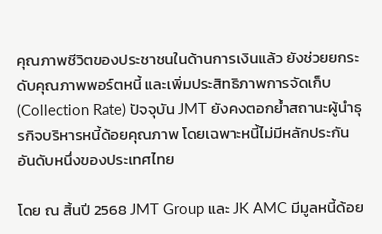คุณภาพชีวิตของประชาชนในด้านการเงินแล้ว ยังช่วยยกระดับคุณภาพพอร์ตหนี้ และเพิ่มประสิทธิภาพการจัดเก็บ (Collection Rate) ปัจจุบัน JMT ยังคงตอกย้ำสถานะผู้นำธุรกิจบริหารหนี้ด้อยคุณภาพ โดยเฉพาะหนี้ไม่มีหลักประกันอันดับหนึ่งของประเทศไทย

โดย ณ สิ้นปี 2568 JMT Group และ JK AMC มีมูลหนี้ด้อย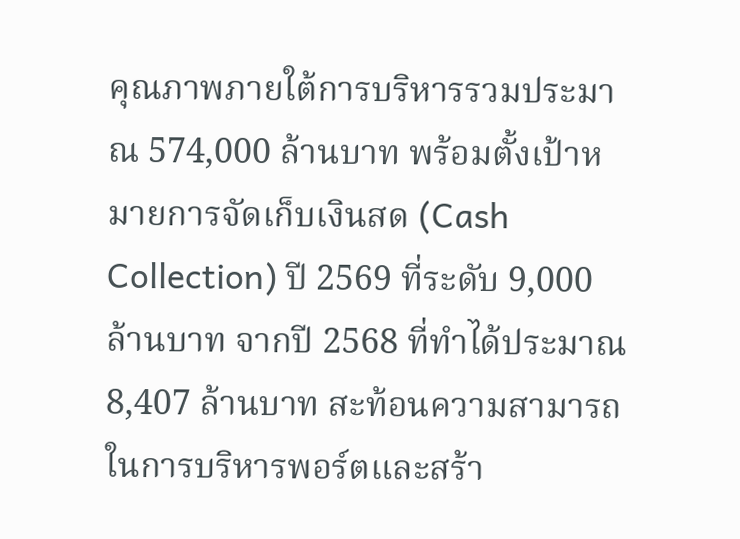คุณภาพภายใต้การบริหารรวมประมาณ 574,000 ล้านบาท พร้อมตั้งเป้าหมายการจัดเก็บเงินสด (Cash Collection) ปี 2569 ที่ระดับ 9,000 ล้านบาท จากปี 2568 ที่ทำได้ประมาณ 8,407 ล้านบาท สะท้อนความสามารถในการบริหารพอร์ตและสร้า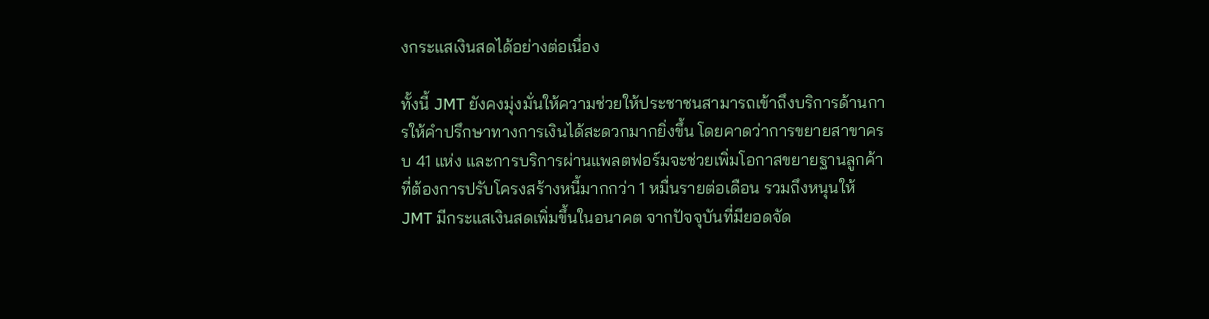งกระแสเงินสดได้อย่างต่อเนื่อง

ทั้งนี้ JMT ยังคงมุ่งมั่นให้ความช่วยให้ประชาชนสามารถเข้าถึงบริการด้านการให้คำปรึกษาทางการเงินได้สะดวกมากยิ่งขึ้น โดยคาดว่าการขยายสาขาครบ 41 แห่ง และการบริการผ่านแพลตฟอร์มจะช่วยเพิ่มโอกาสขยายฐานลูกค้าที่ต้องการปรับโครงสร้างหนี้มากกว่า 1 หมื่นรายต่อเดือน รวมถึงหนุนให้ JMT มีกระแสเงินสดเพิ่มขึ้นในอนาคต จากปัจจุบันที่มียอดจัด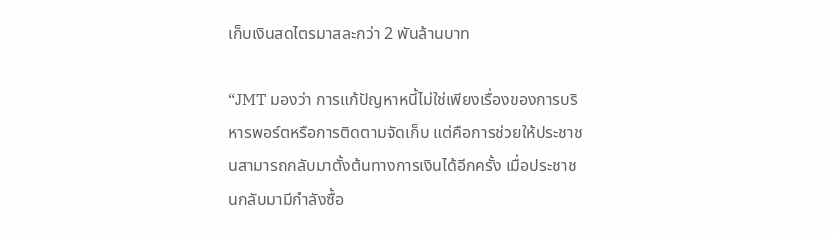เก็บเงินสดไตรมาสละกว่า 2 พันล้านบาท

“JMT มองว่า การแก้ปัญหาหนี้ไม่ใช่เพียงเรื่องของการบริหารพอร์ตหรือการติดตามจัดเก็บ แต่คือการช่วยให้ประชาชนสามารถกลับมาตั้งต้นทางการเงินได้อีกครั้ง เมื่อประชาชนกลับมามีกำลังซื้อ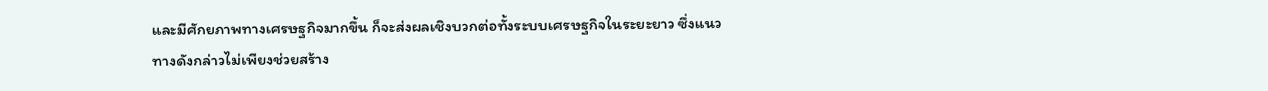และมีศักยภาพทางเศรษฐกิจมากขึ้น ก็จะส่งผลเชิงบวกต่อทั้งระบบเศรษฐกิจในระยะยาว ซึ่งแนวทางดังกล่าวไม่เพียงช่วยสร้าง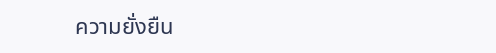ความยั่งยืน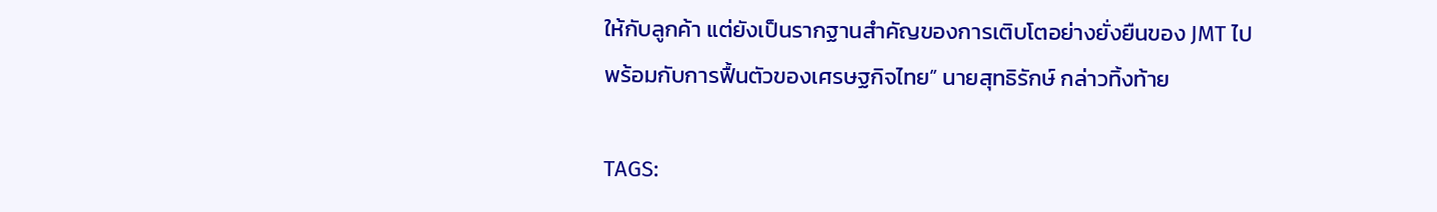ให้กับลูกค้า แต่ยังเป็นรากฐานสำคัญของการเติบโตอย่างยั่งยืนของ JMT ไปพร้อมกับการฟื้นตัวของเศรษฐกิจไทย” นายสุทธิรักษ์ กล่าวทิ้งท้าย

TAGS: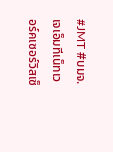#JMT #บมจ.เจเอ็มทีเน็ทเวอร์คเซอร์วิสเซ็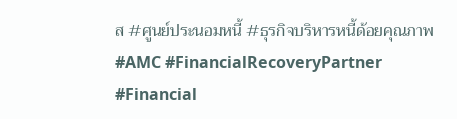ส #ศูนย์ประนอมหนี้ #ธุรกิจบริหารหนี้ด้อยคุณภาพ #AMC #FinancialRecoveryPartner #Financial